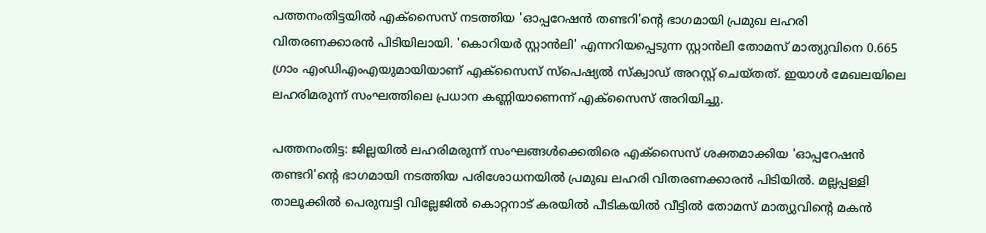പത്തനംതിട്ടയിൽ എക്സൈസ് നടത്തിയ 'ഓപ്പറേഷൻ തണ്ടറി'ന്‍റെ ഭാഗമായി പ്രമുഖ ലഹരി വിതരണക്കാരൻ പിടിയിലായി. 'കൊറിയർ സ്റ്റാൻലി' എന്നറിയപ്പെടുന്ന സ്റ്റാൻലി തോമസ് മാത്യുവിനെ 0.665 ഗ്രാം എംഡിഎംഎയുമായിയാണ് എക്സൈസ് സ്പെഷ്യൽ സ്ക്വാഡ് അറസ്റ്റ് ചെയ്തത്. ഇയാൾ മേഖലയിലെ ലഹരിമരുന്ന് സംഘത്തിലെ പ്രധാന കണ്ണിയാണെന്ന് എക്സൈസ് അറിയിച്ചു.

പത്തനംതിട്ട: ജില്ലയിൽ ലഹരിമരുന്ന് സംഘങ്ങൾക്കെതിരെ എക്സൈസ് ശക്തമാക്കിയ 'ഓപ്പറേഷൻ തണ്ടറി'ന്‍റെ ഭാഗമായി നടത്തിയ പരിശോധനയിൽ പ്രമുഖ ലഹരി വിതരണക്കാരൻ പിടിയിൽ. മല്ലപ്പള്ളി താലൂക്കിൽ പെരുമ്പട്ടി വില്ലേജിൽ കൊറ്റനാട് കരയിൽ പീടികയിൽ വീട്ടിൽ തോമസ് മാത്യുവിന്‍റെ മകൻ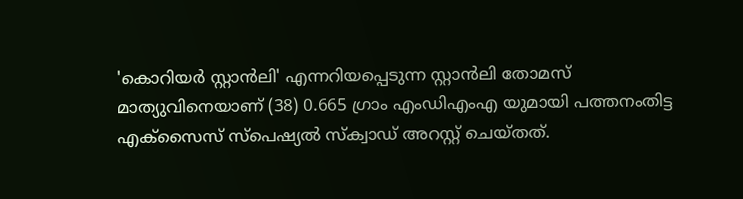'കൊറിയർ സ്റ്റാൻലി' എന്നറിയപ്പെടുന്ന സ്റ്റാൻലി തോമസ് മാത്യുവിനെയാണ് (38) 0.665 ഗ്രാം എംഡിഎംഎ യുമായി പത്തനംതിട്ട എക്സൈസ് സ്പെഷ്യൽ സ്ക്വാഡ് അറസ്റ്റ് ചെയ്തത്.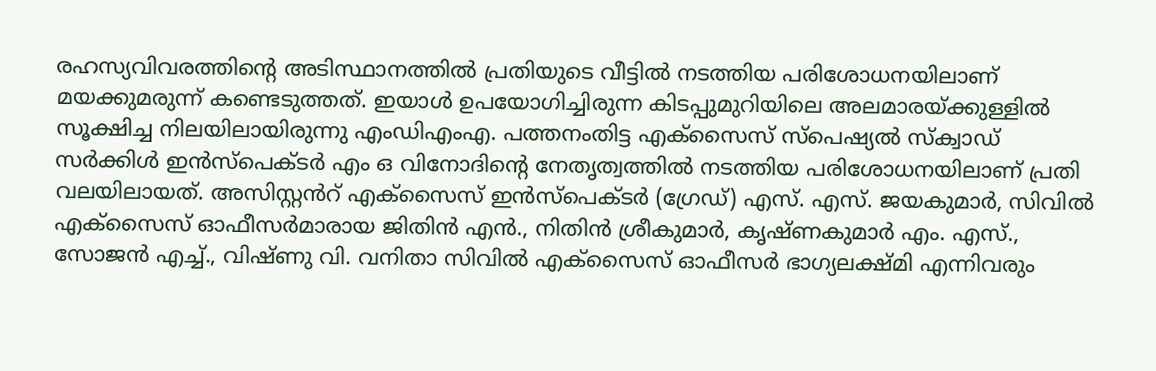രഹസ്യവിവരത്തിന്റെ അടിസ്ഥാനത്തിൽ പ്രതിയുടെ വീട്ടിൽ നടത്തിയ പരിശോധനയിലാണ് മയക്കുമരുന്ന് കണ്ടെടുത്തത്. ഇയാൾ ഉപയോഗിച്ചിരുന്ന കിടപ്പുമുറിയിലെ അലമാരയ്ക്കുള്ളിൽ സൂക്ഷിച്ച നിലയിലായിരുന്നു എംഡിഎംഎ. പത്തനംതിട്ട എക്സൈസ് സ്പെഷ്യൽ സ്ക്വാഡ് സർക്കിൾ ഇൻസ്പെക്ടർ എം ഒ വിനോദിന്റെ നേതൃത്വത്തിൽ നടത്തിയ പരിശോധനയിലാണ് പ്രതി വലയിലായത്. അസിസ്റ്റൻറ് എക്സൈസ് ഇൻസ്പെക്ടർ (ഗ്രേഡ്) എസ്. എസ്. ജയകുമാർ, സിവിൽ എക്സൈസ് ഓഫീസർമാരായ ജിതിൻ എൻ., നിതിൻ ശ്രീകുമാർ, കൃഷ്ണകുമാർ എം. എസ്., സോജൻ എച്ച്., വിഷ്ണു വി. വനിതാ സിവിൽ എക്സൈസ് ഓഫീസർ ഭാഗ്യലക്ഷ്മി എന്നിവരും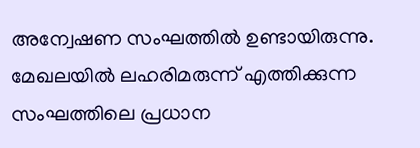അന്വേഷണ സംഘത്തിൽ ഉണ്ടായിരുന്നു. മേഖലയിൽ ലഹരിമരുന്ന് എത്തിക്കുന്ന സംഘത്തിലെ പ്രധാന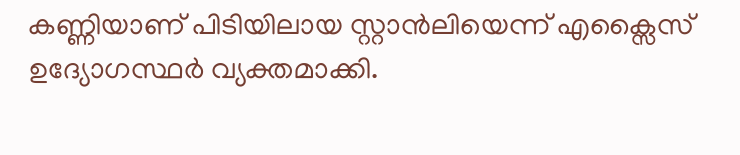കണ്ണിയാണ് പിടിയിലായ സ്റ്റാൻലിയെന്ന് എക്സൈസ് ഉദ്യോഗസ്ഥർ വ്യക്തമാക്കി.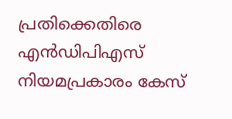പ്രതിക്കെതിരെ എൻഡിപിഎസ് നിയമപ്രകാരം കേസ്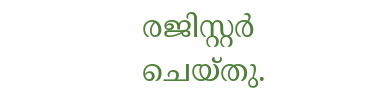രജിസ്റ്റർ ചെയ്തു.